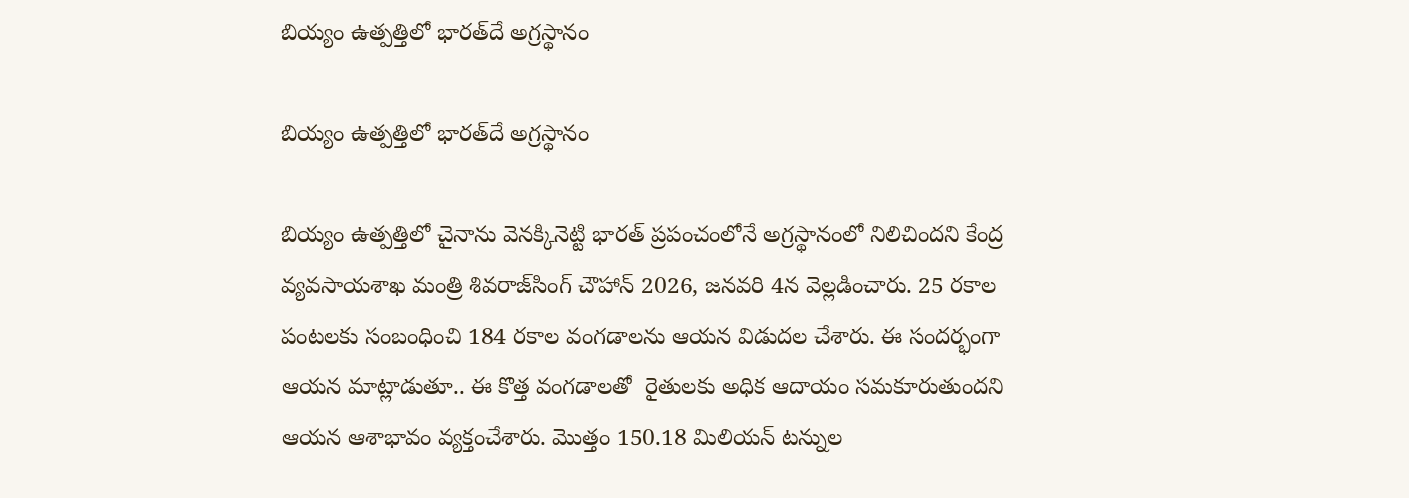బియ్యం ఉత్పత్తిలో భారత్‌దే అగ్రస్థానం

బియ్యం ఉత్పత్తిలో భారత్‌దే అగ్రస్థానం

బియ్యం ఉత్పత్తిలో చైనాను వెనక్కినెట్టి భారత్‌ ప్రపంచంలోనే అగ్రస్థానంలో నిలిచిందని కేంద్ర వ్యవసాయశాఖ మంత్రి శివరాజ్‌సింగ్‌ చౌహాన్‌ 2026, జనవరి 4న వెల్లడించారు. 25 రకాల పంటలకు సంబంధించి 184 రకాల వంగడాలను ఆయన విడుదల చేశారు. ఈ సందర్భంగా ఆయన మాట్లాడుతూ.. ఈ కొత్త వంగడాలతో  రైతులకు అధిక ఆదాయం సమకూరుతుందని ఆయన ఆశాభావం వ్యక్తంచేశారు. మొత్తం 150.18 మిలియన్‌ టన్నుల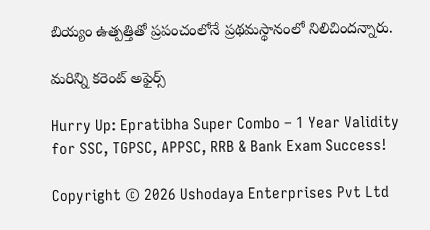బియ్యం ఉత్పత్తితో ప్రపంచంలోనే ప్రథమస్థానంలో నిలిచిందన్నారు.

మరిన్ని కరెంట్ అఫైర్స్

Hurry Up: Epratibha Super Combo – 1 Year Validity for SSC, TGPSC, APPSC, RRB & Bank Exam Success!

Copyright © 2026 Ushodaya Enterprises Pvt Ltd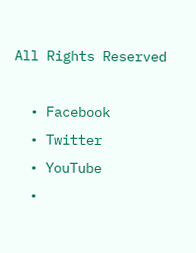All Rights Reserved

  • Facebook
  • Twitter
  • YouTube
  •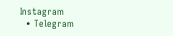Instagram
  • Telegram